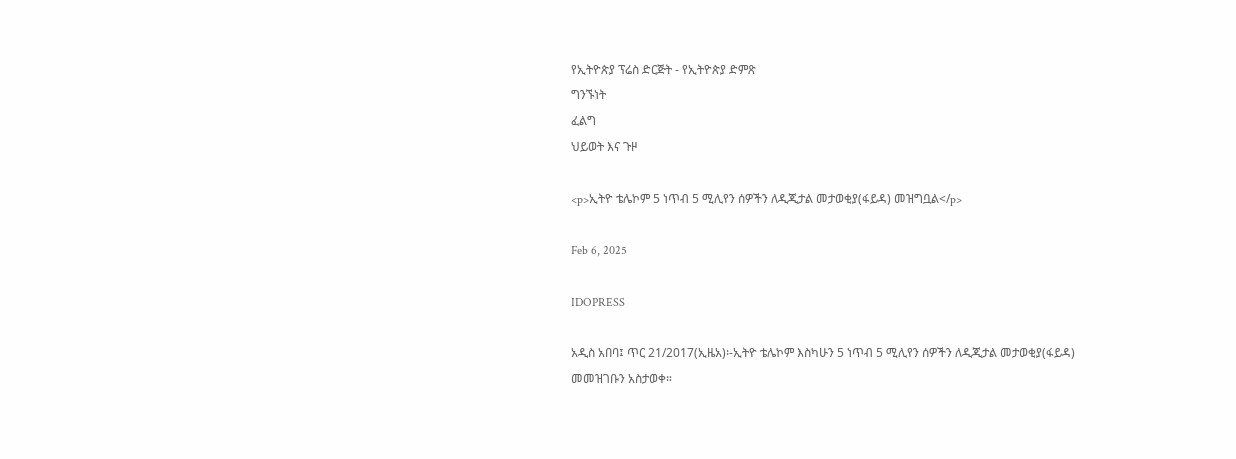የኢትዮጵያ ፕሬስ ድርጅት - የኢትዮጵያ ድምጽ
ግንኙነት
ፈልግ
ህይወት እና ጉዞ

<p>ኢትዮ ቴሌኮም 5 ነጥብ 5 ሚሊየን ሰዎችን ለዲጂታል መታወቂያ(ፋይዳ) መዝግቧል</p>

Feb 6, 2025

IDOPRESS

አዲስ አበባ፤ ጥር 21/2017(ኢዜአ)፡-ኢትዮ ቴሌኮም እስካሁን 5 ነጥብ 5 ሚሊየን ሰዎችን ለዲጂታል መታወቂያ(ፋይዳ) መመዝገቡን አስታወቀ።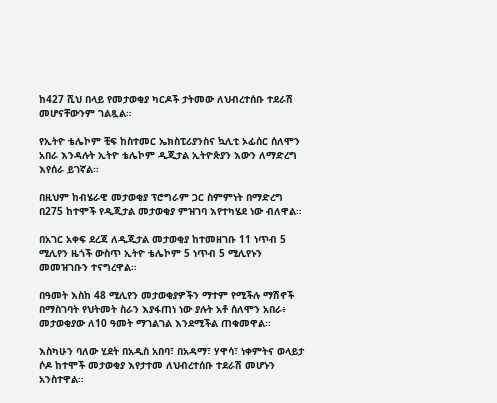ከ427 ሺህ በላይ የመታወቂያ ካርዶች ታትመው ለህብረተሰቡ ተደራሽ መሆናቸውንም ገልጿል።

የኢትዮ ቴሌኮም ቺፍ ከስተመር ኤክስፒሪያንስና ኳሊቲ ኦፊሰር ሰለሞን አበራ እንዳሉት ኢትዮ ቴሌኮም ዲጂታል ኢትዮጵያን እውን ለማድረግ እየሰራ ይገኛል፡፡

በዚህም ከብሄራዊ መታወቂያ ፕሮግራም ጋር ስምምነት በማድረግ በ275 ከተሞች የዲጂታል መታወቂያ ምዝገባ እየተካሄደ ነው ብለዋል።

በአገር አቀፍ ደረጃ ለዲጂታል መታወቂያ ከተመዘገቡ 11 ነጥብ 5 ሚሊየን ዜጎች ውስጥ ኢትዮ ቴሌኮም 5 ነጥብ 5 ሚሊየኑን መመዝገቡን ተናግረዋል።

በዓመት እስከ 48 ሚሊየን መታወቂያዎችን ማተም የሚችሉ ማሽኖች በማስገባት የህትመት ስራን እያፋጠነ ነው ያሉት አቶ ሰለሞን አበራ፥ መታወቂያው ለ10 ዓመት ማገልገል እንደሚችል ጠቁመዋል፡፡

እስካሁን ባለው ሂደት በአዲስ አበባ፣ በአዳማ፣ ሃዋሳ፣ ነቀምትና ወላይታ ሶዶ ከተሞች መታወቂያ እየታተመ ለህብረተሰቡ ተደራሽ መሆኑን አንስተዋል።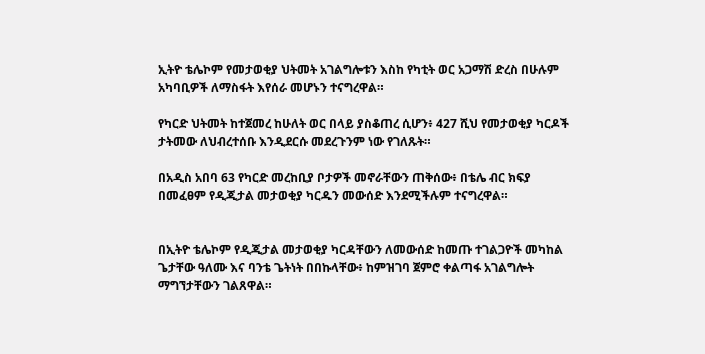ኢትዮ ቴሌኮም የመታወቂያ ህትመት አገልግሎቱን እስከ የካቲት ወር አጋማሽ ድረስ በሁሉም አካባቢዎች ለማስፋት እየሰራ መሆኑን ተናግረዋል።

የካርድ ህትመት ከተጀመረ ከሁለት ወር በላይ ያስቆጠረ ሲሆን፥ 427 ሺህ የመታወቂያ ካርዶች ታትመው ለህብረተሰቡ እንዲደርሱ መደረጉንም ነው የገለጹት።

በአዲስ አበባ 63 የካርድ መረከቢያ ቦታዎች መኖራቸውን ጠቅሰው፥ በቴሌ ብር ክፍያ በመፈፀም የዲጂታል መታወቂያ ካርዱን መውሰድ እንደሚችሉም ተናግረዋል።


በኢትዮ ቴሌኮም የዲጂታል መታወቂያ ካርዳቸውን ለመውሰድ ከመጡ ተገልጋዮች መካከል ጌታቸው ዓለሙ እና ባንቴ ጌትነት በበኩላቸው፥ ከምዝገባ ጀምሮ ቀልጣፋ አገልግሎት ማግኘታቸውን ገልጸዋል።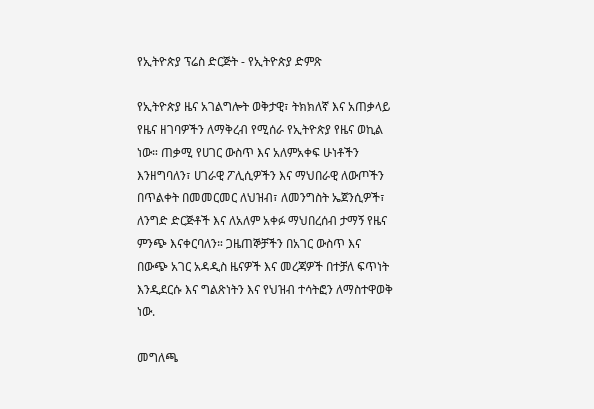የኢትዮጵያ ፕሬስ ድርጅት - የኢትዮጵያ ድምጽ

የኢትዮጵያ ዜና አገልግሎት ወቅታዊ፣ ትክክለኛ እና አጠቃላይ የዜና ዘገባዎችን ለማቅረብ የሚሰራ የኢትዮጵያ የዜና ወኪል ነው። ጠቃሚ የሀገር ውስጥ እና አለምአቀፍ ሁነቶችን እንዘግባለን፣ ሀገራዊ ፖሊሲዎችን እና ማህበራዊ ለውጦችን በጥልቀት በመመርመር ለህዝብ፣ ለመንግስት ኤጀንሲዎች፣ ለንግድ ድርጅቶች እና ለአለም አቀፉ ማህበረሰብ ታማኝ የዜና ምንጭ እናቀርባለን። ጋዜጠኞቻችን በአገር ውስጥ እና በውጭ አገር አዳዲስ ዜናዎች እና መረጃዎች በተቻለ ፍጥነት እንዲደርሱ እና ግልጽነትን እና የህዝብ ተሳትፎን ለማስተዋወቅ ነው.

መግለጫ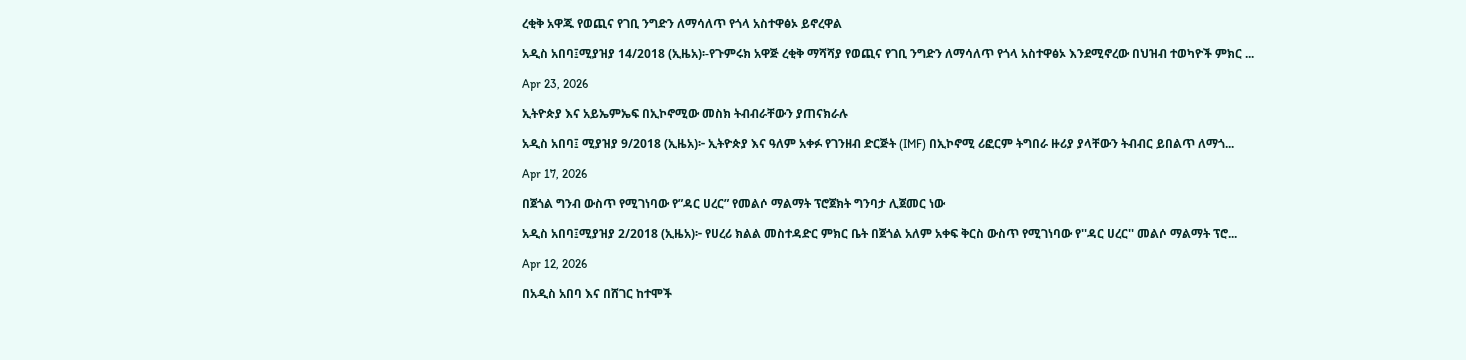ረቂቅ አዋጁ የወጪና የገቢ ንግድን ለማሳለጥ የጎላ አስተዋፅኦ ይኖረዋል

አዲስ አበባ፤ሚያዝያ 14/2018 (ኢዜአ)፡-የጉምሩክ አዋጅ ረቂቅ ማሻሻያ የወጪና የገቢ ንግድን ለማሳለጥ የጎላ አስተዋፅኦ እንደሚኖረው በህዝብ ተወካዮች ምክር ...

Apr 23, 2026

ኢትዮጵያ እና አይኤምኤፍ በኢኮኖሚው መስክ ትብብራቸውን ያጠናክራሉ

አዲስ አበባ፤ ሚያዝያ 9/2018 (ኢዜአ)፦ ኢትዮጵያ እና ዓለም አቀፉ የገንዘብ ድርጅት (IMF) በኢኮኖሚ ሪፎርም ትግበራ ዙሪያ ያላቸውን ትብብር ይበልጥ ለማጎ...

Apr 17, 2026

በጀጎል ግንብ ውስጥ የሚገነባው የ”ዳር ሀረር” የመልሶ ማልማት ፕሮጀክት ግንባታ ሊጀመር ነው

አዲስ አበባ፤ሚያዝያ 2/2018 (ኢዜአ)፦ የሀረሪ ክልል መስተዳድር ምክር ቤት በጀጎል አለም አቀፍ ቅርስ ውስጥ የሚገነባው የ''ዳር ሀረር'' መልሶ ማልማት ፕሮ...

Apr 12, 2026

በአዲስ አበባ እና በሸገር ከተሞች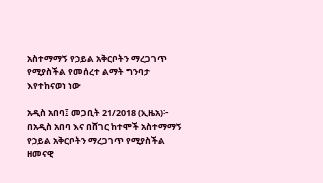አስተማማኝ የኃይል አቅርቦትን ማረጋገጥ የሚያስችል የመሰረተ ልማት ግንባታ እየተከናወነ ነው

አዲስ አበባ፤ መጋቢት 21/2018 (ኢዜአ)፦ በአዲስ አበባ እና በሸገር ከተሞች አስተማማኝ የኃይል አቅርቦትን ማረጋገጥ የሚያስችል ዘመናዊ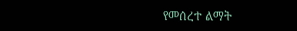የመሰረተ ልማት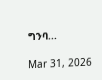ግንባ...

Mar 31, 2026